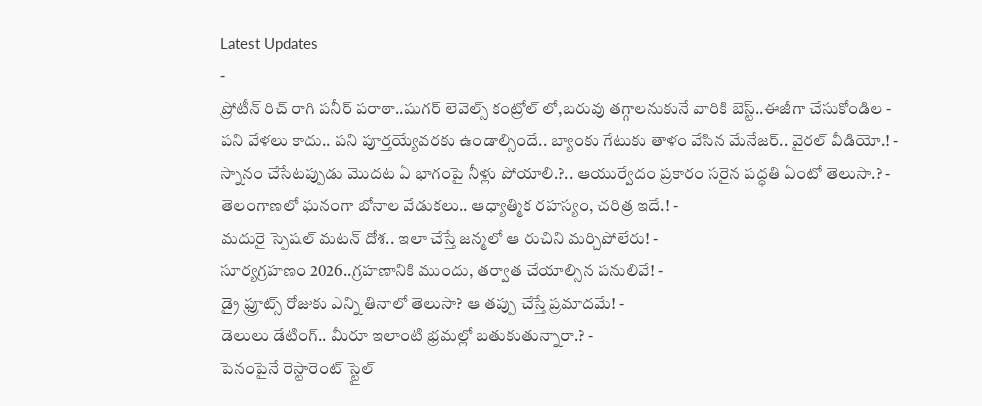Latest Updates
-
ప్రోటీన్ రిచ్ రాగి పనీర్ పరాఠా..షుగర్ లెవెల్స్ కంట్రోల్ లో,బరువు తగ్గాలనుకునే వారికి బెస్ట్..ఈజీగా చేసుకోండిల -
పని వేళలు కాదు.. పని పూర్తయ్యేవరకు ఉండాల్సిందే.. బ్యాంకు గేటుకు తాళం వేసిన మేనేజర్.. వైరల్ వీడియో.! -
స్నానం చేసేటప్పుడు మొదట ఏ భాగంపై నీళ్లు పోయాలి.?.. ఆయుర్వేదం ప్రకారం సరైన పద్ధతి ఏంటో తెలుసా.? -
తెలంగాణలో ఘనంగా బోనాల వేడుకలు.. ఆధ్యాత్మిక రహస్యం, చరిత్ర ఇదే.! -
మదురై స్పెషల్ మటన్ దోశ.. ఇలా చేస్తే జన్మలో ఆ రుచిని మర్చిపోలేరు! -
సూర్యగ్రహణం 2026..గ్రహణానికి ముందు, తర్వాత చేయాల్సిన పనులివే! -
డ్రై ఫ్రూట్స్ రోజుకు ఎన్ని తినాలో తెలుసా? ఆ తప్పు చేస్తే ప్రమాదమే! -
డెలులు డేటింగ్.. మీరూ ఇలాంటి భ్రమల్లో బతుకుతున్నారా.? -
పెనంపైనే రెస్టారెంట్ స్టైల్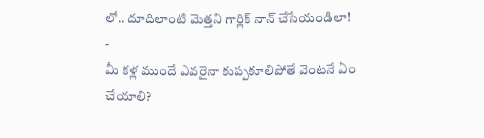లో.. దూదిలాంటి మెత్తని గార్లిక్ నాన్ చేసేయండిలా! -
మీ కళ్ల ముందే ఎవరైనా కుప్పకూలిపోతే వెంటనే ఏం చేయాలి?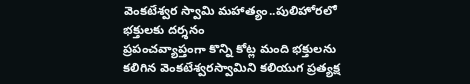వెంకటేశ్వర స్వామి మహాత్యం..పులిహోరలో భక్తులకు దర్శనం
ప్రపంచవ్యాప్తంగా కొన్ని కోట్ల మంది భక్తులను కలిగిన వెంకటేశ్వరస్వామిని కలియుగ ప్రత్యక్ష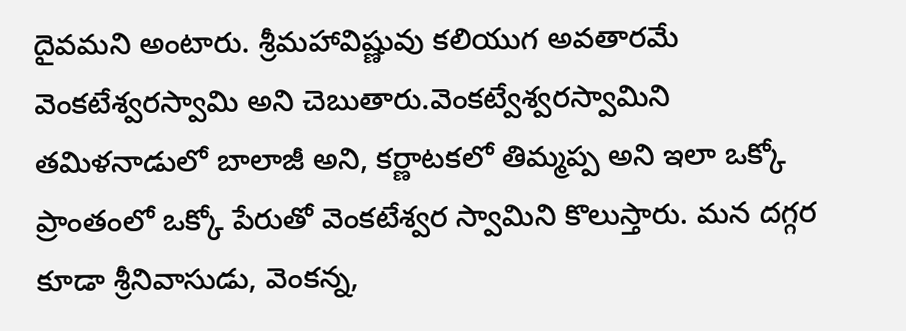దైవమని అంటారు. శ్రీమహావిష్ణువు కలియుగ అవతారమే వెంకటేశ్వరస్వామి అని చెబుతారు.వెంకట్వేశ్వరస్వామిని తమిళనాడులో బాలాజీ అని, కర్ణాటకలో తిమ్మప్ప అని ఇలా ఒక్కో ప్రాంతంలో ఒక్కో పేరుతో వెంకటేశ్వర స్వామిని కొలుస్తారు. మన దగ్గర కూడా శ్రీనివాసుడు, వెంకన్న,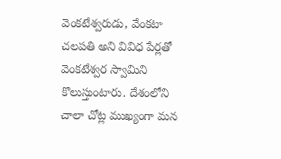వెంకటేశ్వరుడు, వేంకటా చలపతి అని వివిధ పేర్లతో వెంకటేశ్వర స్వామిని కొలుస్తుంటారు. దేశంలోని చాలా చోట్ల ముఖ్యంగా మన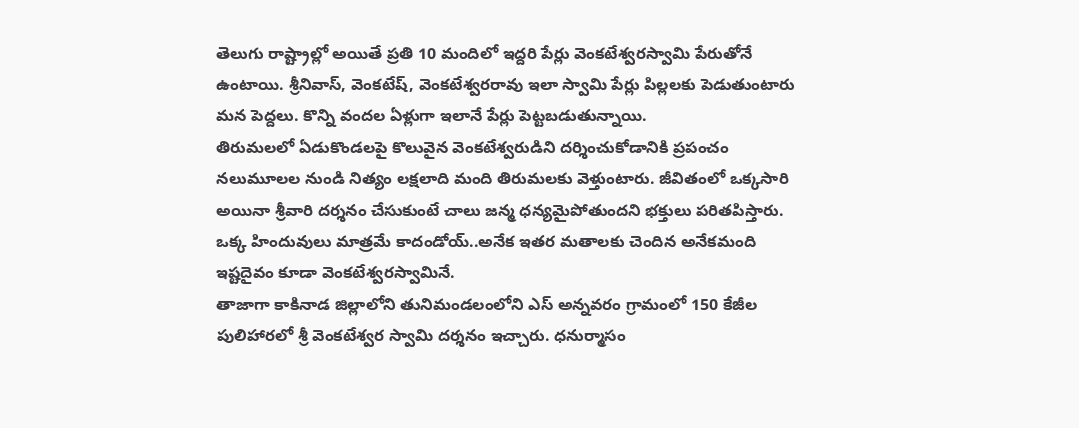తెలుగు రాష్ట్రాల్లో అయితే ప్రతి 10 మందిలో ఇద్దరి పేర్లు వెంకటేశ్వరస్వామి పేరుతోనే ఉంటాయి. శ్రీనివాస్, వెంకటేష్, వెంకటేశ్వరరావు ఇలా స్వామి పేర్లు పిల్లలకు పెడుతుంటారు మన పెద్దలు. కొన్ని వందల ఏళ్లుగా ఇలానే పేర్లు పెట్టబడుతున్నాయి.
తిరుమలలో ఏడుకొండలపై కొలువైన వెంకటేశ్వరుడిని దర్శించుకోడానికి ప్రపంచం నలుమూలల నుండి నిత్యం లక్షలాది మంది తిరుమలకు వెళ్తుంటారు. జీవితంలో ఒక్కసారి అయినా శ్రీవారి దర్శనం చేసుకుంటే చాలు జన్మ ధన్యమైపోతుందని భక్తులు పరితపిస్తారు. ఒక్క హిందువులు మాత్రమే కాదండోయ్..అనేక ఇతర మతాలకు చెందిన అనేకమంది ఇష్టదైవం కూడా వెంకటేశ్వరస్వామినే.
తాజాగా కాకినాడ జిల్లాలోని తునిమండలంలోని ఎస్ అన్నవరం గ్రామంలో 150 కేజీల పులిహారలో శ్రీ వెంకటేశ్వర స్వామి దర్శనం ఇచ్చారు. ధనుర్మాసం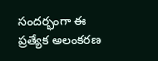సందర్భంగా ఈ ప్రత్యేక అలంకరణ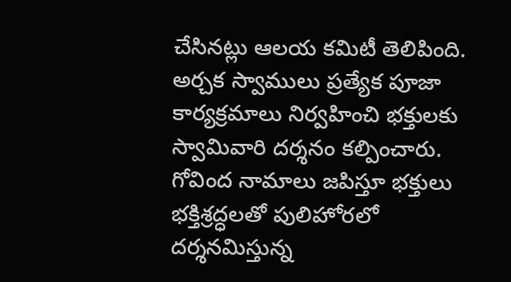చేసినట్లు ఆలయ కమిటీ తెలిపింది. అర్చక స్వాములు ప్రత్యేక పూజా కార్యక్రమాలు నిర్వహించి భక్తులకు స్వామివారి దర్శనం కల్పించారు. గోవింద నామాలు జపిస్తూ భక్తులు భక్తిశ్రద్ధలతో పులిహోరలో దర్శనమిస్తున్న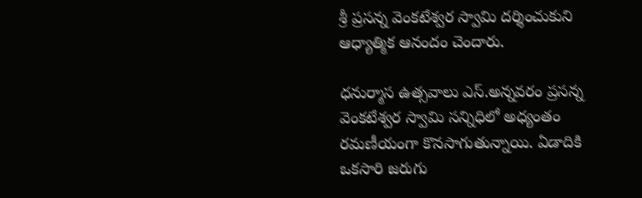శ్రీ ప్రసన్న వెంకటేశ్వర స్వామి దర్శించుకుని ఆధ్యాత్మిక ఆనందం చెందారు.

ధనుర్మాస ఉత్సవాలు ఎస్.అన్నవరం ప్రసన్న వెంకటేశ్వర స్వామి సన్నిధిలో అధ్యంతం రమణీయంగా కొనసాగుతున్నాయి. ఏడాదికి ఒకసారి జరుగు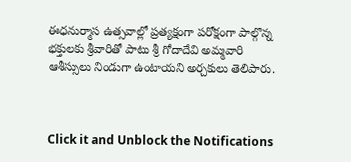ఈధనుర్మాస ఉత్సవాల్లో ప్రత్యక్షంగా పరోక్షంగా పాల్గొన్న భక్తులకు శ్రీవారితో పాటు శ్రీ గోదాదేవి అమ్మవారి ఆశీస్సులు నిండుగా ఉంటాయని అర్చకులు తెలిపారు.



Click it and Unblock the Notifications